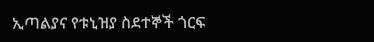ኢጣልያና የቱኒዝያ ስደተኞች ጎርፍ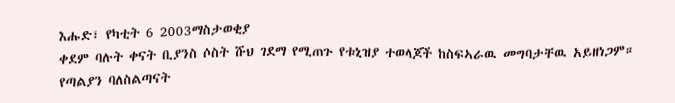እሑድ፣ የካቲት 6 2003ማስታወቂያ
ቀደም ባሉት ቀናት ቢያንስ ሶስት ሹህ ገደማ የሚጠጉ የቱኒዝያ ተወላጆች ከስፍኣራዉ መግባታቸዉ አይዘነጋም። የጣልያን ባለስልጣናት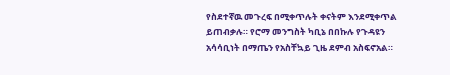የስደተኛዉ መጉረፍ በሚቀጥሉት ቀናትም እንደሚቀጥል ይጠብቃሉ። የሮማ መንግስት ካቢኔ በበኩሉ የጉዳዩን አሳሳቢነት በማጤን የአስቸኳይ ጊዜ ደምብ አስፍኖአል።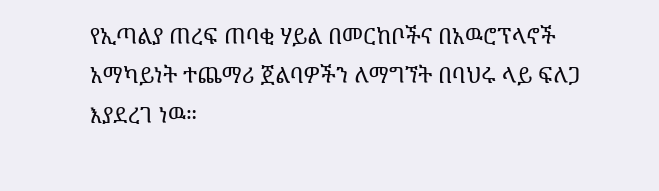የኢጣልያ ጠረፍ ጠባቂ ሃይል በመርከቦችና በአዉሮፕላኖች አማካይነት ተጨማሪ ጀልባዎችን ለማግኘት በባህሩ ላይ ፍለጋ እያደረገ ነዉ።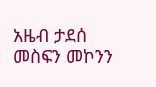አዜብ ታደሰ
መስፍን መኮንን